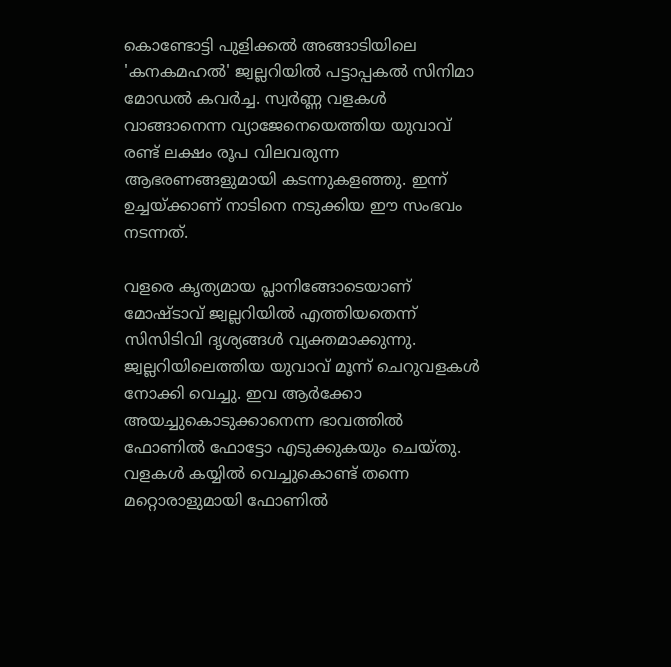കൊണ്ടോട്ടി പുളിക്കൽ അങ്ങാടിയിലെ 'കനകമഹൽ' ജ്വല്ലറിയിൽ പട്ടാപ്പകൽ സിനിമാ മോഡൽ കവർച്ച. സ്വർണ്ണ വളകൾ വാങ്ങാനെന്ന വ്യാജേനെയെത്തിയ യുവാവ് രണ്ട് ലക്ഷം രൂപ വിലവരുന്ന ആഭരണങ്ങളുമായി കടന്നുകളഞ്ഞു. ഇന്ന് ഉച്ചയ്ക്കാണ് നാടിനെ നടുക്കിയ ഈ സംഭവം നടന്നത്.

വളരെ കൃത്യമായ പ്ലാനിങ്ങോടെയാണ് മോഷ്ടാവ് ജ്വല്ലറിയിൽ എത്തിയതെന്ന് സിസിടിവി ദൃശ്യങ്ങൾ വ്യക്തമാക്കുന്നു. ജ്വല്ലറിയിലെത്തിയ യുവാവ് മൂന്ന് ചെറുവളകൾ നോക്കി വെച്ചു. ഇവ ആർക്കോ അയച്ചുകൊടുക്കാനെന്ന ഭാവത്തിൽ ഫോണിൽ ഫോട്ടോ എടുക്കുകയും ചെയ്തു. വളകൾ കയ്യിൽ വെച്ചുകൊണ്ട് തന്നെ മറ്റൊരാളുമായി ഫോണിൽ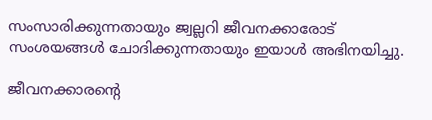സംസാരിക്കുന്നതായും ജ്വല്ലറി ജീവനക്കാരോട് സംശയങ്ങൾ ചോദിക്കുന്നതായും ഇയാൾ അഭിനയിച്ചു.

ജീവനക്കാരന്റെ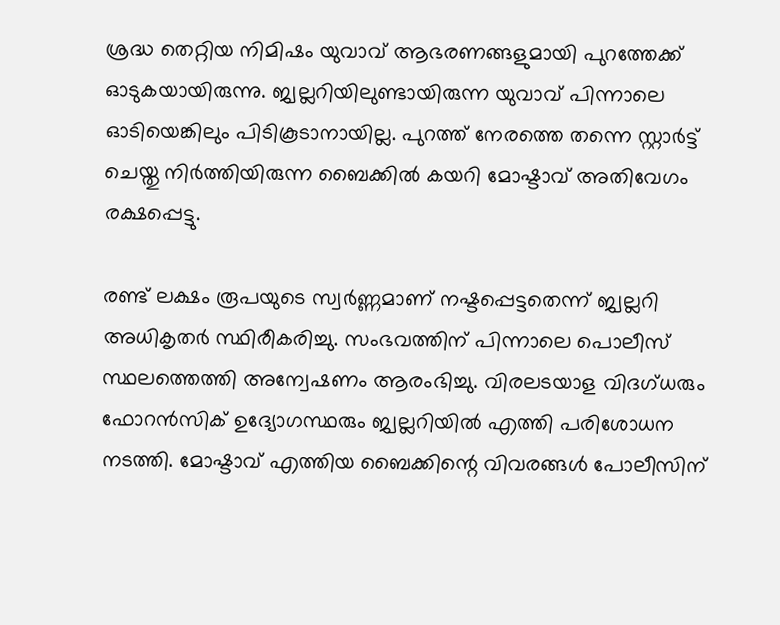ശ്രദ്ധ തെറ്റിയ നിമിഷം യുവാവ് ആഭരണങ്ങളുമായി പുറത്തേക്ക് ഓടുകയായിരുന്നു. ജ്വല്ലറിയിലുണ്ടായിരുന്ന യുവാവ് പിന്നാലെ ഓടിയെങ്കിലും പിടികൂടാനായില്ല. പുറത്ത് നേരത്തെ തന്നെ സ്റ്റാർട്ട് ചെയ്തു നിർത്തിയിരുന്ന ബൈക്കിൽ കയറി മോഷ്ടാവ് അതിവേഗം രക്ഷപ്പെട്ടു.

രണ്ട് ലക്ഷം രൂപയുടെ സ്വർണ്ണമാണ് നഷ്ടപ്പെട്ടതെന്ന് ജ്വല്ലറി അധികൃതർ സ്ഥിരീകരിച്ചു. സംഭവത്തിന് പിന്നാലെ പൊലീസ് സ്ഥലത്തെത്തി അന്വേഷണം ആരംഭിച്ചു. വിരലടയാള വിദഗ്ധരും ഫോറൻസിക് ഉദ്യോഗസ്ഥരും ജ്വല്ലറിയിൽ എത്തി പരിശോധന നടത്തി. മോഷ്ടാവ് എത്തിയ ബൈക്കിന്റെ വിവരങ്ങൾ പോലീസിന്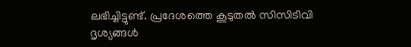ലഭിച്ചിട്ടുണ്ട്. പ്രദേശത്തെ കൂടുതൽ സിസിടിവി ദൃശ്യങ്ങൾ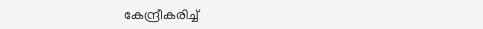കേന്ദ്രീകരിച്ച്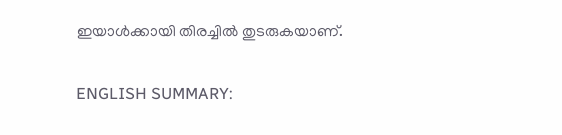ഇയാൾക്കായി തിരച്ചിൽ തുടരുകയാണ്.

ENGLISH SUMMARY: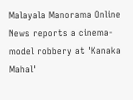Malayala Manorama Online News reports a cinema-model robbery at 'Kanaka Mahal'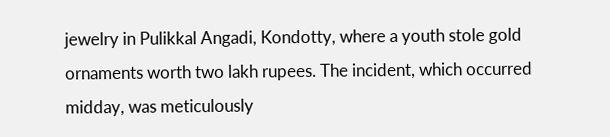jewelry in Pulikkal Angadi, Kondotty, where a youth stole gold ornaments worth two lakh rupees. The incident, which occurred midday, was meticulously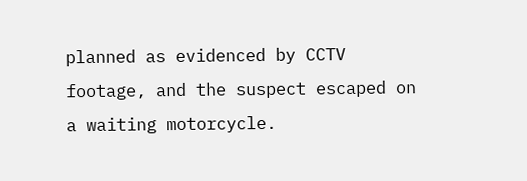planned as evidenced by CCTV footage, and the suspect escaped on a waiting motorcycle.